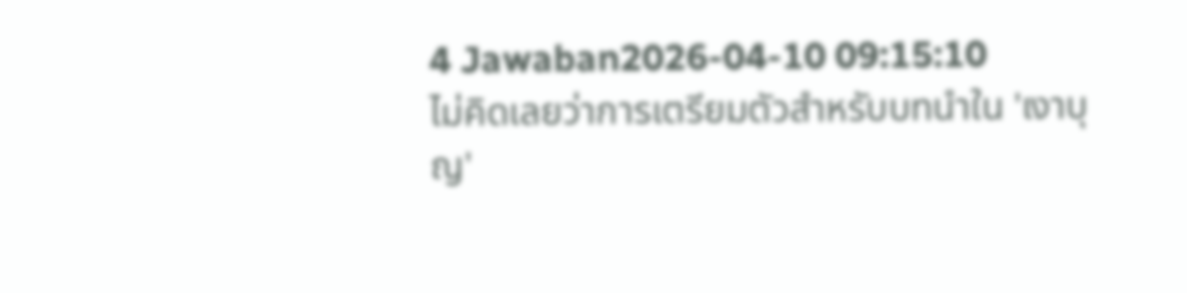4 Jawaban2026-04-10 09:15:10
ไม่คิดเลยว่าการเตรียมตัวสำหรับบทนำใน 'เงาบุญ'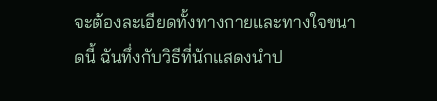จะต้องละเอียดทั้งทางกายและทางใจขนาดนี้ ฉันทึ่งกับวิธีที่นักแสดงนำป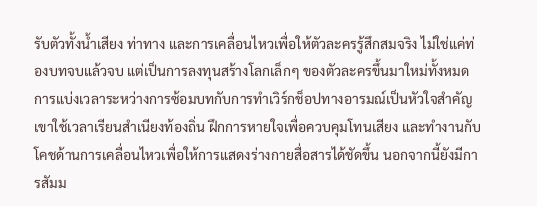รับตัวทั้งน้ำเสียง ท่าทาง และการเคลื่อนไหวเพื่อให้ตัวละครรู้สึกสมจริง ไม่ใช่แค่ท่องบทจบแล้วจบ แต่เป็นการลงทุนสร้างโลกเล็กๆ ของตัวละครขึ้นมาใหม่ทั้งหมด
การแบ่งเวลาระหว่างการซ้อมบทกับการทำเวิร์กช็อปทางอารมณ์เป็นหัวใจสำคัญ เขาใช้เวลาเรียนสำเนียงท้องถิ่น ฝึกการหายใจเพื่อควบคุมโทนเสียง และทำงานกับโคชด้านการเคลื่อนไหวเพื่อให้การแสดงร่างกายสื่อสารได้ชัดขึ้น นอกจากนี้ยังมีการสัมม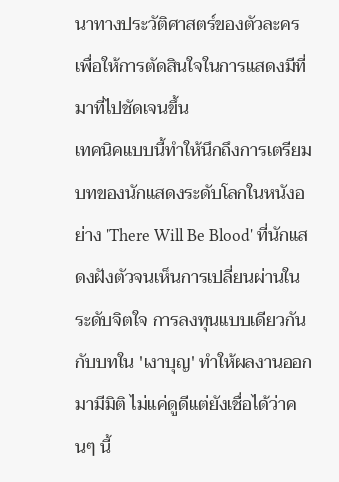นาทางประวัติศาสตร์ของตัวละครเพื่อให้การตัดสินใจในการแสดงมีที่มาที่ไปชัดเจนขึ้น
เทคนิคแบบนี้ทำให้นึกถึงการเตรียมบทของนักแสดงระดับโลกในหนังอย่าง 'There Will Be Blood' ที่นักแสดงฝังตัวจนเห็นการเปลี่ยนผ่านในระดับจิตใจ การลงทุนแบบเดียวกันกับบทใน 'เงาบุญ' ทำให้ผลงานออกมามีมิติ ไม่แค่ดูดีแต่ยังเชื่อได้ว่าคนๆ นี้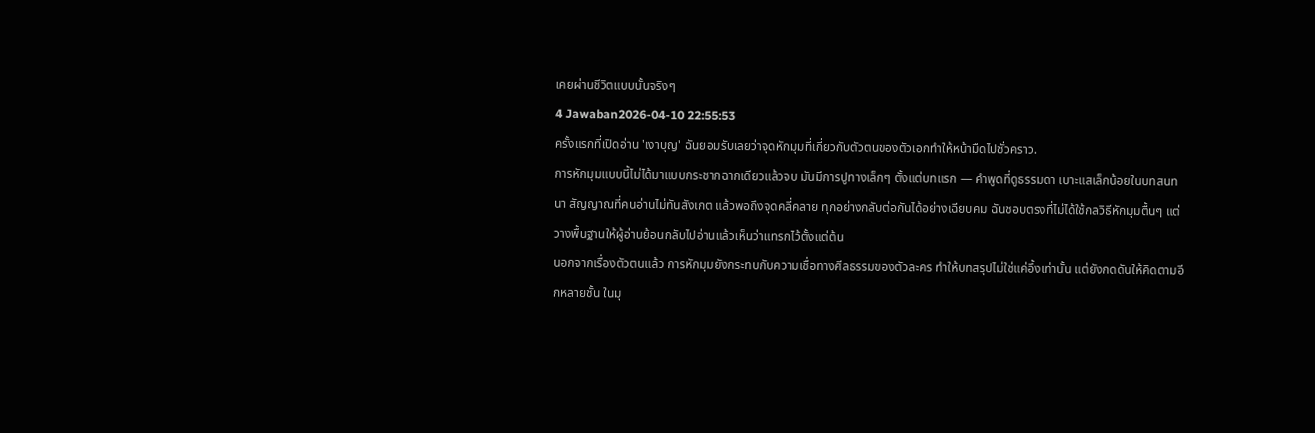เคยผ่านชีวิตแบบนั้นจริงๆ
4 Jawaban2026-04-10 22:55:53
ครั้งแรกที่เปิดอ่าน 'เงาบุญ' ฉันยอมรับเลยว่าจุดหักมุมที่เกี่ยวกับตัวตนของตัวเอกทำให้หน้ามืดไปชั่วคราว.
การหักมุมแบบนี้ไม่ได้มาแบบกระชากฉากเดียวแล้วจบ มันมีการปูทางเล็กๆ ตั้งแต่บทแรก — คำพูดที่ดูธรรมดา เบาะแสเล็กน้อยในบทสนทนา สัญญาณที่คนอ่านไม่ทันสังเกต แล้วพอถึงจุดคลี่คลาย ทุกอย่างกลับต่อกันได้อย่างเฉียบคม ฉันชอบตรงที่ไม่ได้ใช้กลวิธีหักมุมตื้นๆ แต่วางพื้นฐานให้ผู้อ่านย้อนกลับไปอ่านแล้วเห็นว่าแทรกไว้ตั้งแต่ต้น
นอกจากเรื่องตัวตนแล้ว การหักมุมยังกระทบกับความเชื่อทางศีลธรรมของตัวละคร ทำให้บทสรุปไม่ใช่แค่อึ้งเท่านั้น แต่ยังกดดันให้คิดตามอีกหลายชั้น ในมุ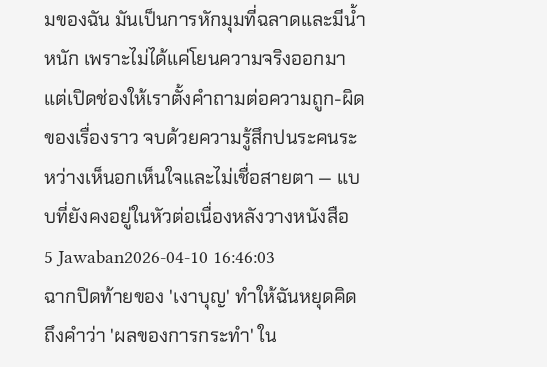มของฉัน มันเป็นการหักมุมที่ฉลาดและมีน้ำหนัก เพราะไม่ได้แค่โยนความจริงออกมา แต่เปิดช่องให้เราตั้งคำถามต่อความถูก-ผิดของเรื่องราว จบด้วยความรู้สึกปนระคนระหว่างเห็นอกเห็นใจและไม่เชื่อสายตา — แบบที่ยังคงอยู่ในหัวต่อเนื่องหลังวางหนังสือ
5 Jawaban2026-04-10 16:46:03
ฉากปิดท้ายของ 'เงาบุญ' ทำให้ฉันหยุดคิดถึงคำว่า 'ผลของการกระทำ' ใน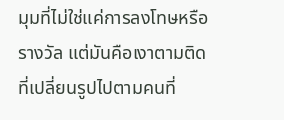มุมที่ไม่ใช่แค่การลงโทษหรือรางวัล แต่มันคือเงาตามติดที่เปลี่ยนรูปไปตามคนที่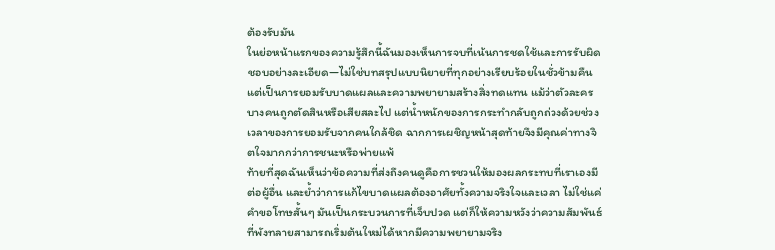ต้องรับมัน
ในย่อหน้าแรกของความรู้สึกนี้ฉันมองเห็นการจบที่เน้นการชดใช้และการรับผิดชอบอย่างละเอียด—ไม่ใช่บทสรุปแบบนิยายที่ทุกอย่างเรียบร้อยในชั่วข้ามคืน แต่เป็นการยอมรับบาดแผลและความพยายามสร้างสิ่งทดแทน แม้ว่าตัวละครบางคนถูกตัดสินหรือเสียสละไป แต่น้ำหนักของการกระทำกลับถูกถ่วงด้วยช่วงเวลาของการยอมรับจากคนใกล้ชิด ฉากการเผชิญหน้าสุดท้ายจึงมีคุณค่าทางจิตใจมากกว่าการชนะหรือพ่ายแพ้
ท้ายที่สุดฉันเห็นว่าข้อความที่ส่งถึงคนดูคือการชวนให้มองผลกระทบที่เราเองมีต่อผู้อื่น และย้ำว่าการแก้ไขบาดแผลต้องอาศัยทั้งความจริงใจและเวลา ไม่ใช่แค่คำขอโทษสั้นๆ มันเป็นกระบวนการที่เจ็บปวด แต่ก็ให้ความหวังว่าความสัมพันธ์ที่พังทลายสามารถเริ่มต้นใหม่ได้หากมีความพยายามจริง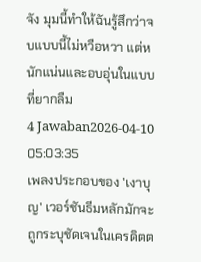จัง มุมนี้ทำให้ฉันรู้สึกว่าจบแบบนี้ไม่หวือหวา แต่หนักแน่นและอบอุ่นในแบบที่ยากลืม
4 Jawaban2026-04-10 05:03:35
เพลงประกอบของ 'เงาบุญ' เวอร์ชันธีมหลักมักจะถูกระบุชัดเจนในเครดิตต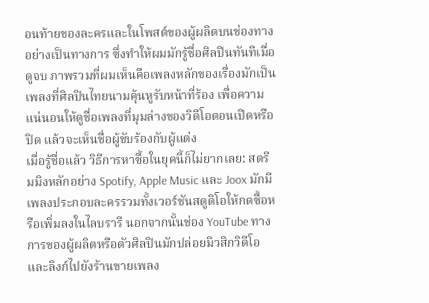อนท้ายของละครและในโพสต์ของผู้ผลิตบนช่องทางอย่างเป็นทางการ ซึ่งทำให้ผมมักรู้ชื่อศิลปินทันทีเมื่อดูจบ ภาพรวมที่ผมเห็นคือเพลงหลักของเรื่องมักเป็นเพลงที่ศิลปินไทยนามคุ้นหูรับหน้าที่ร้อง เพื่อความแน่นอนให้ดูชื่อเพลงที่มุมล่างของวิดีโอตอนเปิดหรือปิด แล้วจะเห็นชื่อผู้ขับร้องกับผู้แต่ง
เมื่อรู้ชื่อแล้ว วิธีการหาซื้อในยุคนี้ก็ไม่ยากเลย: สตรีมมิงหลักอย่าง Spotify, Apple Music และ Joox มักมีเพลงประกอบละครรวมทั้งเวอร์ชันสตูดิโอให้กดซื้อหรือเพิ่มลงในไลบรารี นอกจากนั้นช่อง YouTube ทางการของผู้ผลิตหรือตัวศิลปินมักปล่อยมิวสิกวิดีโอและลิงก์ไปยังร้านขายเพลง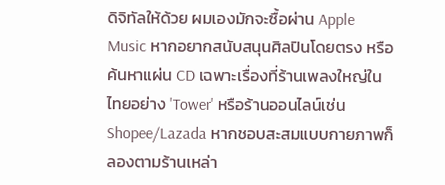ดิจิทัลให้ด้วย ผมเองมักจะซื้อผ่าน Apple Music หากอยากสนับสนุนศิลปินโดยตรง หรือค้นหาแผ่น CD เฉพาะเรื่องที่ร้านเพลงใหญ่ในไทยอย่าง 'Tower' หรือร้านออนไลน์เช่น Shopee/Lazada หากชอบสะสมแบบกายภาพก็ลองตามร้านเหล่า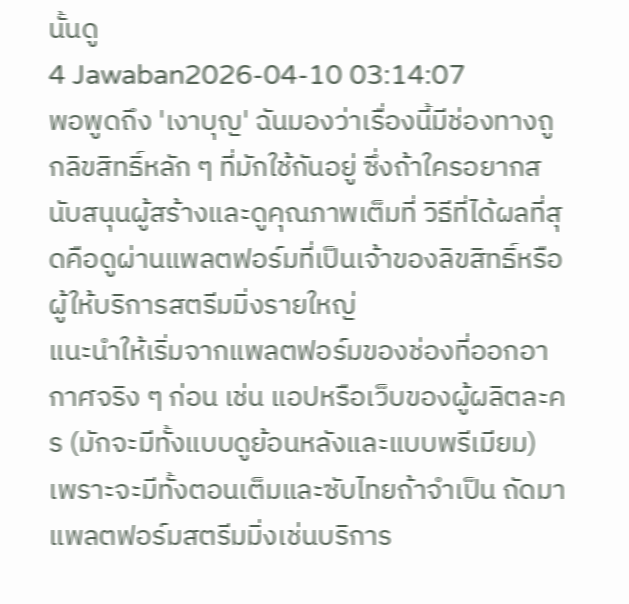นั้นดู
4 Jawaban2026-04-10 03:14:07
พอพูดถึง 'เงาบุญ' ฉันมองว่าเรื่องนี้มีช่องทางถูกลิขสิทธิ์หลัก ๆ ที่มักใช้กันอยู่ ซึ่งถ้าใครอยากสนับสนุนผู้สร้างและดูคุณภาพเต็มที่ วิธีที่ได้ผลที่สุดคือดูผ่านแพลตฟอร์มที่เป็นเจ้าของลิขสิทธิ์หรือผู้ให้บริการสตรีมมิ่งรายใหญ่
แนะนำให้เริ่มจากแพลตฟอร์มของช่องที่ออกอากาศจริง ๆ ก่อน เช่น แอปหรือเว็บของผู้ผลิตละคร (มักจะมีทั้งแบบดูย้อนหลังและแบบพรีเมียม) เพราะจะมีทั้งตอนเต็มและซับไทยถ้าจำเป็น ถัดมาแพลตฟอร์มสตรีมมิ่งเช่นบริการ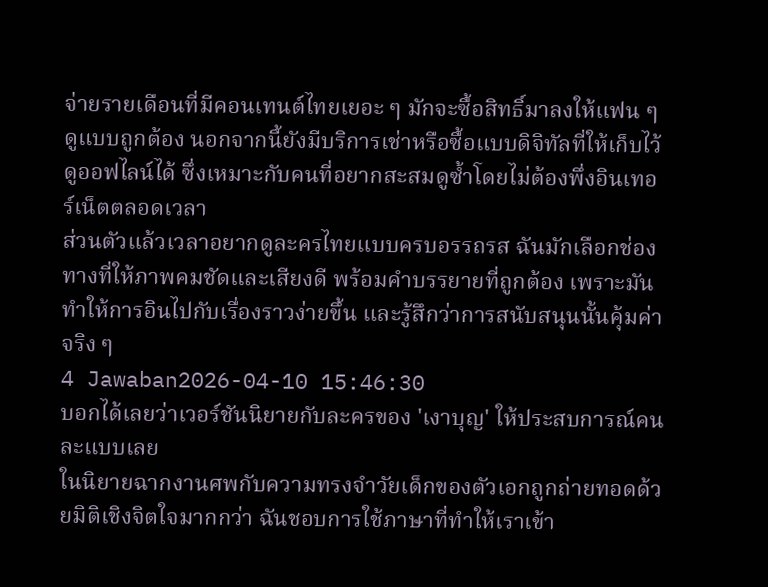จ่ายรายเดือนที่มีคอนเทนต์ไทยเยอะ ๆ มักจะซื้อสิทธิ์มาลงให้แฟน ๆ ดูแบบถูกต้อง นอกจากนี้ยังมีบริการเช่าหรือซื้อแบบดิจิทัลที่ให้เก็บไว้ดูออฟไลน์ได้ ซึ่งเหมาะกับคนที่อยากสะสมดูซ้ำโดยไม่ต้องพึ่งอินเทอร์เน็ตตลอดเวลา
ส่วนตัวแล้วเวลาอยากดูละครไทยแบบครบอรรถรส ฉันมักเลือกช่องทางที่ให้ภาพคมชัดและเสียงดี พร้อมคำบรรยายที่ถูกต้อง เพราะมันทำให้การอินไปกับเรื่องราวง่ายขึ้น และรู้สึกว่าการสนับสนุนนั้นคุ้มค่าจริง ๆ
4 Jawaban2026-04-10 15:46:30
บอกได้เลยว่าเวอร์ชันนิยายกับละครของ 'เงาบุญ' ให้ประสบการณ์คนละแบบเลย
ในนิยายฉากงานศพกับความทรงจำวัยเด็กของตัวเอกถูกถ่ายทอดด้วยมิติเชิงจิตใจมากกว่า ฉันชอบการใช้ภาษาที่ทำให้เราเข้า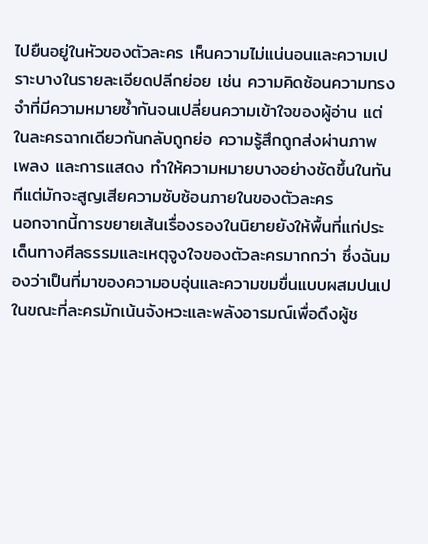ไปยืนอยู่ในหัวของตัวละคร เห็นความไม่แน่นอนและความเปราะบางในรายละเอียดปลีกย่อย เช่น ความคิดซ้อนความทรงจำที่มีความหมายซ้ำกันจนเปลี่ยนความเข้าใจของผู้อ่าน แต่ในละครฉากเดียวกันกลับถูกย่อ ความรู้สึกถูกส่งผ่านภาพ เพลง และการแสดง ทำให้ความหมายบางอย่างชัดขึ้นในทันทีแต่มักจะสูญเสียความซับซ้อนภายในของตัวละคร
นอกจากนี้การขยายเส้นเรื่องรองในนิยายยังให้พื้นที่แก่ประเด็นทางศีลธรรมและเหตุจูงใจของตัวละครมากกว่า ซึ่งฉันมองว่าเป็นที่มาของความอบอุ่นและความขมขื่นแบบผสมปนเป ในขณะที่ละครมักเน้นจังหวะและพลังอารมณ์เพื่อดึงผู้ช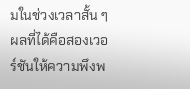มในช่วงเวลาสั้น ๆ ผลที่ได้คือสองเวอร์ชันให้ความพึงพ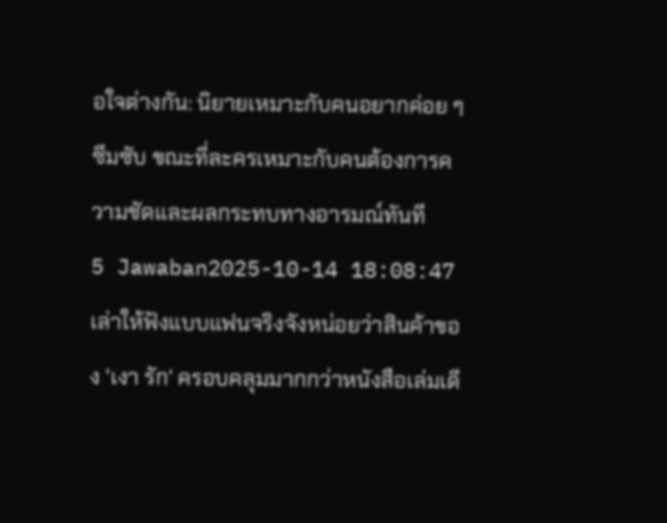อใจต่างกัน: นิยายเหมาะกับคนอยากค่อย ๆ ซึมซับ ขณะที่ละครเหมาะกับคนต้องการความชัดและผลกระทบทางอารมณ์ทันที
5 Jawaban2025-10-14 18:08:47
เล่าให้ฟังแบบแฟนจริงจังหน่อยว่าสินค้าของ 'เงา รัก' ครอบคลุมมากกว่าหนังสือเล่มเดี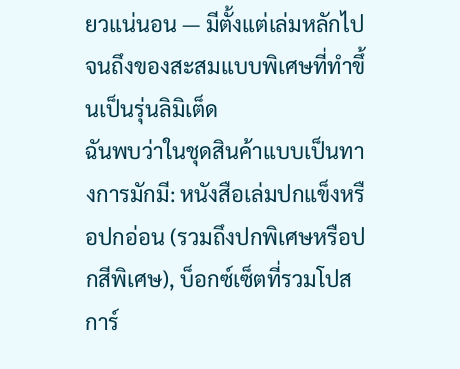ยวแน่นอน — มีตั้งแต่เล่มหลักไปจนถึงของสะสมแบบพิเศษที่ทำขึ้นเป็นรุ่นลิมิเต็ด
ฉันพบว่าในชุดสินค้าแบบเป็นทางการมักมี: หนังสือเล่มปกแข็งหรือปกอ่อน (รวมถึงปกพิเศษหรือปกสีพิเศษ), บ็อกซ์เซ็ตที่รวมโปสการ์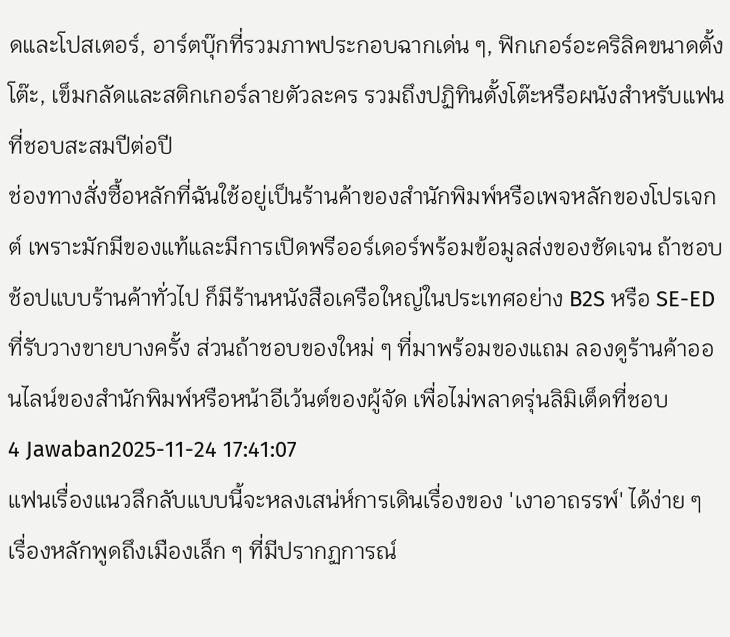ดและโปสเตอร์, อาร์ตบุ๊กที่รวมภาพประกอบฉากเด่น ๆ, ฟิกเกอร์อะคริลิคขนาดตั้งโต๊ะ, เข็มกลัดและสติกเกอร์ลายตัวละคร รวมถึงปฏิทินตั้งโต๊ะหรือผนังสำหรับแฟนที่ชอบสะสมปีต่อปี
ช่องทางสั่งซื้อหลักที่ฉันใช้อยู่เป็นร้านค้าของสำนักพิมพ์หรือเพจหลักของโปรเจกต์ เพราะมักมีของแท้และมีการเปิดพรีออร์เดอร์พร้อมข้อมูลส่งของชัดเจน ถ้าชอบช้อปแบบร้านค้าทั่วไป ก็มีร้านหนังสือเครือใหญ่ในประเทศอย่าง B2S หรือ SE-ED ที่รับวางขายบางครั้ง ส่วนถ้าชอบของใหม่ ๆ ที่มาพร้อมของแถม ลองดูร้านค้าออนไลน์ของสำนักพิมพ์หรือหน้าอีเว้นต์ของผู้จัด เพื่อไม่พลาดรุ่นลิมิเต็ดที่ชอบ
4 Jawaban2025-11-24 17:41:07
แฟนเรื่องแนวลึกลับแบบนี้จะหลงเสน่ห์การเดินเรื่องของ 'เงาอาถรรพ์' ได้ง่าย ๆ
เรื่องหลักพูดถึงเมืองเล็ก ๆ ที่มีปรากฏการณ์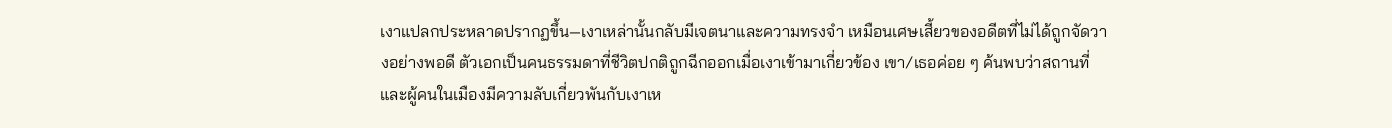เงาแปลกประหลาดปรากฏขึ้น—เงาเหล่านั้นกลับมีเจตนาและความทรงจำ เหมือนเศษเสี้ยวของอดีตที่ไม่ได้ถูกจัดวางอย่างพอดี ตัวเอกเป็นคนธรรมดาที่ชีวิตปกติถูกฉีกออกเมื่อเงาเข้ามาเกี่ยวข้อง เขา/เธอค่อย ๆ ค้นพบว่าสถานที่และผู้คนในเมืองมีความลับเกี่ยวพันกับเงาเห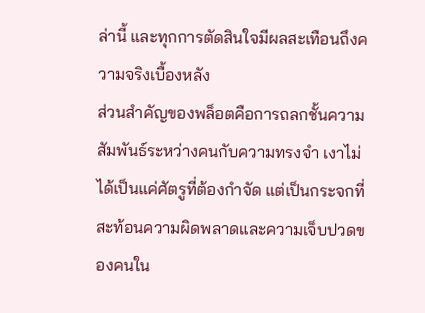ล่านี้ และทุกการตัดสินใจมีผลสะเทือนถึงความจริงเบื้องหลัง
ส่วนสำคัญของพล็อตคือการถลกชั้นความสัมพันธ์ระหว่างคนกับความทรงจำ เงาไม่ได้เป็นแค่ศัตรูที่ต้องกำจัด แต่เป็นกระจกที่สะท้อนความผิดพลาดและความเจ็บปวดของคนใน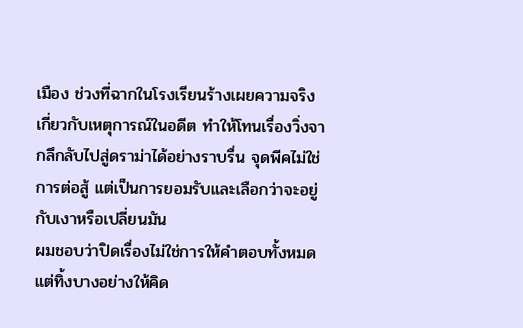เมือง ช่วงที่ฉากในโรงเรียนร้างเผยความจริงเกี่ยวกับเหตุการณ์ในอดีต ทำให้โทนเรื่องวิ่งจากลึกลับไปสู่ดราม่าได้อย่างราบรื่น จุดพีคไม่ใช่การต่อสู้ แต่เป็นการยอมรับและเลือกว่าจะอยู่กับเงาหรือเปลี่ยนมัน
ผมชอบว่าปิดเรื่องไม่ใช่การให้คำตอบทั้งหมด แต่ทิ้งบางอย่างให้คิด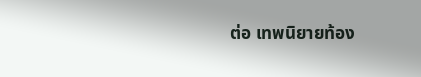ต่อ เทพนิยายท้อง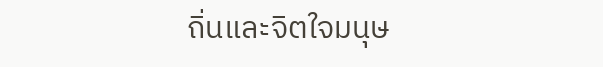ถิ่นและจิตใจมนุษ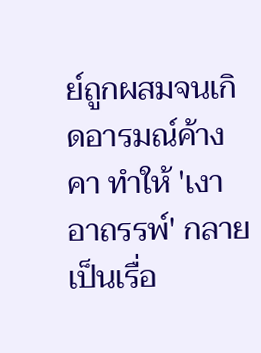ย์ถูกผสมจนเกิดอารมณ์ค้างคา ทำให้ 'เงาอาถรรพ์' กลายเป็นเรื่อ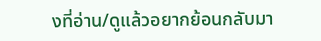งที่อ่าน/ดูแล้วอยากย้อนกลับมา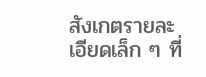สังเกตรายละเอียดเล็ก ๆ ที่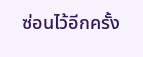ซ่อนไว้อีกครั้ง